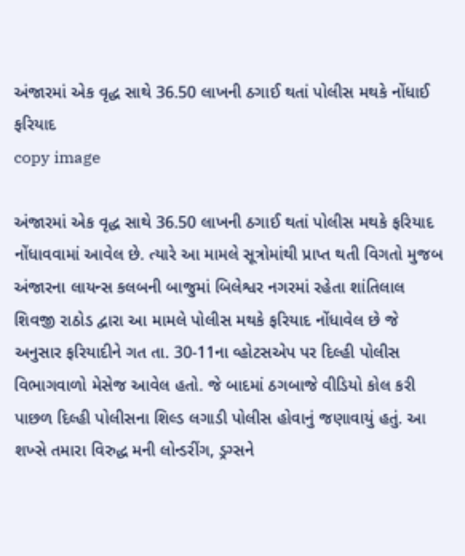અંજારમાં એક વૃદ્ધ સાથે 36.50 લાખની ઠગાઈ થતાં પોલીસ મથકે નોંધાઈ ફરિયાદ
copy image

અંજારમાં એક વૃદ્ધ સાથે 36.50 લાખની ઠગાઈ થતાં પોલીસ મથકે ફરિયાદ નોંધાવવામાં આવેલ છે. ત્યારે આ મામલે સૂત્રોમાંથી પ્રાપ્ત થતી વિગતો મુજબ અંજારના લાયન્સ કલબની બાજુમાં બિલેશ્વર નગરમાં રહેતા શાંતિલાલ શિવજી રાઠોડ દ્વારા આ મામલે પોલીસ મથકે ફરિયાદ નોંધાવેલ છે જે અનુસાર ફરિયાદીને ગત તા. 30-11ના વ્હોટસએપ પર દિલ્હી પોલીસ વિભાગવાળો મેસેજ આવેલ હતો. જે બાદમાં ઠગબાજે વીડિયો કોલ કરી પાછળ દિલ્હી પોલીસના શિલ્ડ લગાડી પોલીસ હોવાનું જણાવાયું હતું. આ શખ્સે તમારા વિરુદ્ધ મની લોન્ડરીંગ, ડ્રગ્સને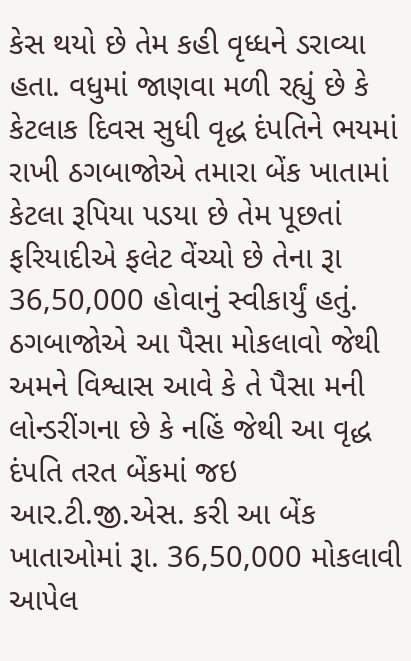કેસ થયો છે તેમ કહી વૃધ્ધને ડરાવ્યા હતા. વધુમાં જાણવા મળી રહ્યું છે કે કેટલાક દિવસ સુધી વૃદ્ધ દંપતિને ભયમાં રાખી ઠગબાજોએ તમારા બેંક ખાતામાં કેટલા રૂપિયા પડયા છે તેમ પૂછતાં ફરિયાદીએ ફલેટ વેંચ્યો છે તેના રૂા 36,50,000 હોવાનું સ્વીકાર્યું હતું. ઠગબાજોએ આ પૈસા મોકલાવો જેથી અમને વિશ્વાસ આવે કે તે પૈસા મની લોન્ડરીંગના છે કે નહિં જેથી આ વૃદ્ધ દંપતિ તરત બેંકમાં જઇ આર.ટી.જી.એસ. કરી આ બેંક ખાતાઓમાં રૂા. 36,50,000 મોકલાવી આપેલ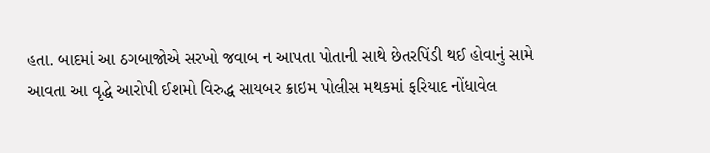હતા. બાદમાં આ ઠગબાજોએ સરખો જવાબ ન આપતા પોતાની સાથે છેતરપિંડી થઈ હોવાનું સામે આવતા આ વૃદ્ધે આરોપી ઈશમો વિરુદ્ધ સાયબર ક્રાઇમ પોલીસ મથકમાં ફરિયાદ નોંધાવેલ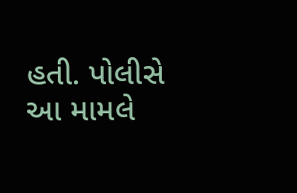હતી. પોલીસે આ મામલે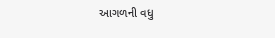આગળની વધુ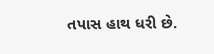તપાસ હાથ ધરી છે.